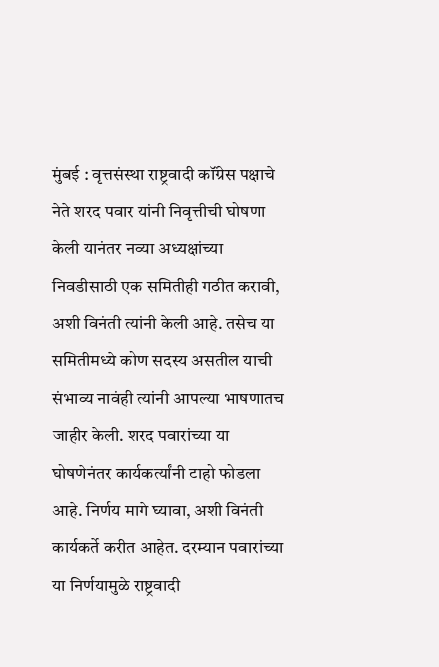मुंबई : वृत्तसंस्था राष्ट्रवादी कॉंग्रेस पक्षाचे नेते शरद पवार यांनी निवृत्तीची घोषणा केली यानंतर नव्या अध्यक्षांच्या निवडीसाठी एक समितीही गठीत करावी, अशी विनंती त्यांनी केली आहे. तसेच या समितीमध्ये कोण सदस्य असतील याची संभाव्य नावंही त्यांनी आपल्या भाषणातच जाहीर केली. शरद पवारांच्या या घोषणेनंतर कार्यकर्त्यांनी टाहो फोडला आहे. निर्णय मागे घ्यावा, अशी विनंती कार्यकर्ते करीत आहेत. दरम्यान पवारांच्या या निर्णयामुळे राष्ट्रवादी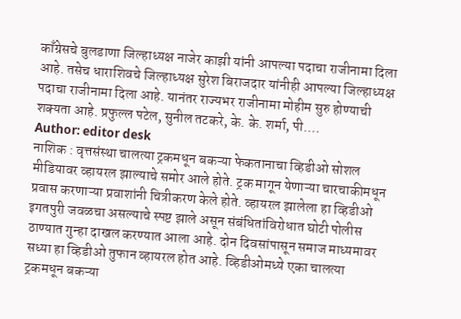काँग्रेसचे बुलडाणा जिल्हाध्यक्ष नाजेर काझी यांनी आपल्या पदाचा राजीनामा दिला आहे. तसेच धाराशिवचे जिल्हाध्यक्ष सुरेश बिराजदार यांनीही आपल्या जिल्हाध्यक्ष पदाचा राजीनामा दिला आहे. यानंतर राज्यभर राजीनामा मोहीम सुरु होण्याची शक्यता आहे. प्रफुल्ल पटेल, सुनील तटकरे, के. के. शर्मा, पी.…
Author: editor desk
नाशिक : वृत्तसंस्था चालत्या ट्रकमधून बकऱ्या फेकतानाचा व्हिडीओ सोशल मीडियावर व्हायरल झाल्याचे समोर आले होते. ट्रक मागून येणाऱ्या चारचाकीमधून प्रवास करणाऱ्या प्रवाशांनी चित्रीकरण केले होते. व्हायरल झालेला हा व्हिडीओ इगतपुरी जवळचा असल्याचे स्पष्ट झाले असून संबंधितांविरोधात घोटी पोलीस ठाण्यात गुन्हा दाखल करण्यात आला आहे. दोन दिवसांपासून समाज माध्यमावर सध्या हा व्हिडीओ तुफान व्हायरल होत आहे. व्हिडीओमध्ये एका चालत्या ट्रकमधून बकऱ्या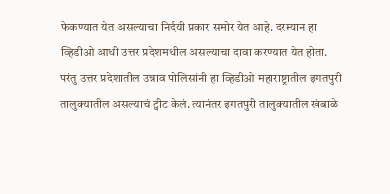फेकण्यात येत असल्याचा निर्दयी प्रकार समोर येत आहे. दरम्यान हा व्हिडीओ आधी उत्तर प्रदेशमधील असल्याचा दावा करण्यात येत होता. परंतु उत्तर प्रदेशातील उन्नाव पोलिसांनी हा व्हिडीओ महाराष्ट्रातील इगतपुरी तालुक्यातील असल्याचं ट्वीट केलं. त्यानंतर इगतपुरी तालुक्यातील खंबाळे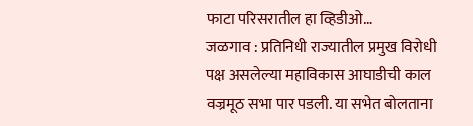फाटा परिसरातील हा व्हिडीओ…
जळगाव : प्रतिनिधी राज्यातील प्रमुख विरोधी पक्ष असलेल्या महाविकास आघाडीची काल वज्रमूठ सभा पार पडली. या सभेत बोलताना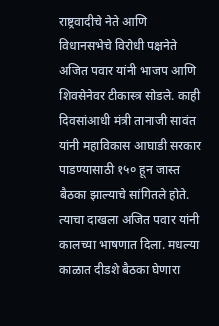राष्ट्रवादीचे नेते आणि विधानसभेचे विरोधी पक्षनेते अजित पवार यांनी भाजप आणि शिवसेनेवर टीकास्त्र सोडले. काही दिवसांआधी मंत्री तानाजी सावंत यांनी महाविकास आघाडी सरकार पाडण्यासाठी १५० हून जास्त बैठका झाल्याचे सांगितले होते. त्याचा दाखला अजित पवार यांनी कालच्या भाषणात दिला. मधल्या काळात दीडशे बैठका घेणारा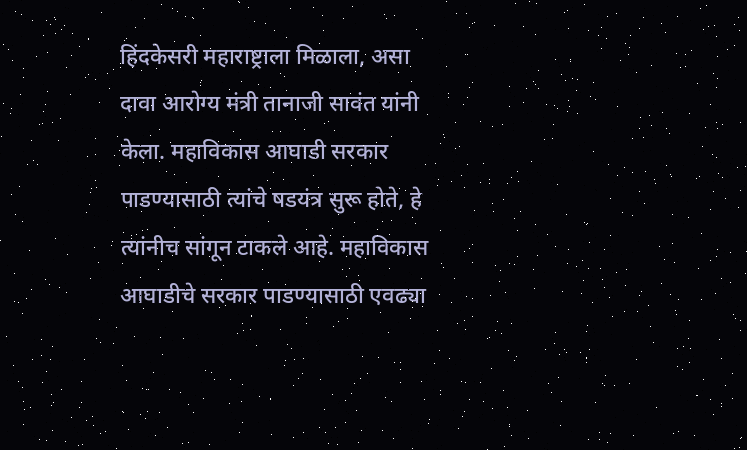हिंदकेसरी महाराष्ट्राला मिळाला, असा दावा आरोग्य मंत्री तानाजी सावंत यांनी केला. महाविकास आघाडी सरकार पाडण्यासाठी त्यांचे षडयंत्र सुरू होते, हे त्यांनीच सांगून टाकले आहे. महाविकास आघाडीचे सरकार पाडण्यासाठी एवढ्या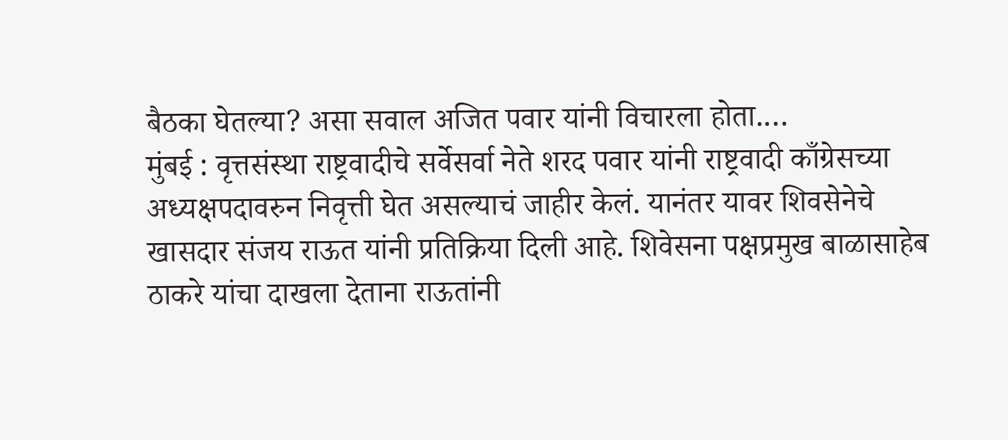बैठका घेतल्या? असा सवाल अजित पवार यांनी विचारला होता.…
मुंबई : वृत्तसंस्था राष्ट्रवादीचे सर्वेसर्वा नेते शरद पवार यांनी राष्ट्रवादी काँग्रेसच्या अध्यक्षपदावरुन निवृत्ती घेत असल्याचं जाहीर केलं. यानंतर यावर शिवसेनेचे खासदार संजय राऊत यांनी प्रतिक्रिया दिली आहे. शिवेसना पक्षप्रमुख बाळासाहेब ठाकरे यांचा दाखला देताना राऊतांनी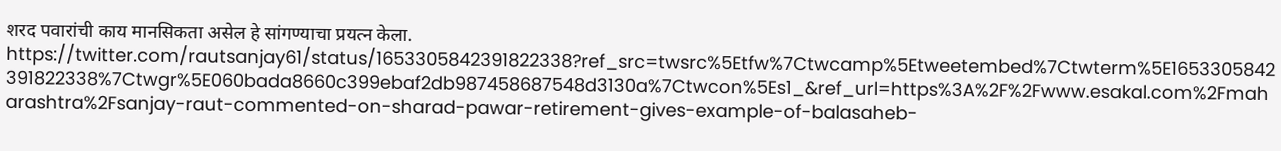शरद पवारांची काय मानसिकता असेल हे सांगण्याचा प्रयत्न केला. https://twitter.com/rautsanjay61/status/1653305842391822338?ref_src=twsrc%5Etfw%7Ctwcamp%5Etweetembed%7Ctwterm%5E1653305842391822338%7Ctwgr%5E060bada8660c399ebaf2db987458687548d3130a%7Ctwcon%5Es1_&ref_url=https%3A%2F%2Fwww.esakal.com%2Fmaharashtra%2Fsanjay-raut-commented-on-sharad-pawar-retirement-gives-example-of-balasaheb-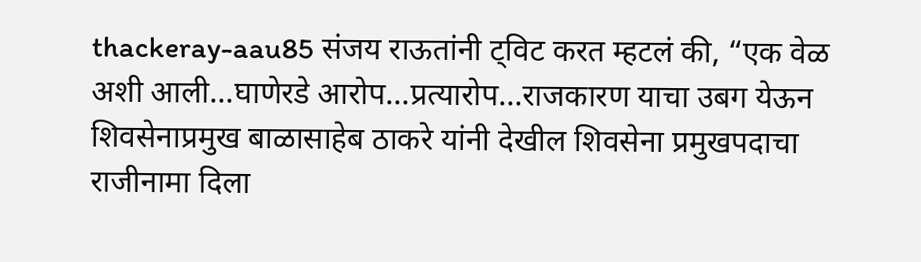thackeray-aau85 संजय राऊतांनी ट्विट करत म्हटलं की, “एक वेळ अशी आली…घाणेरडे आरोप…प्रत्यारोप…राजकारण याचा उबग येऊन शिवसेनाप्रमुख बाळासाहेब ठाकरे यांनी देखील शिवसेना प्रमुखपदाचा राजीनामा दिला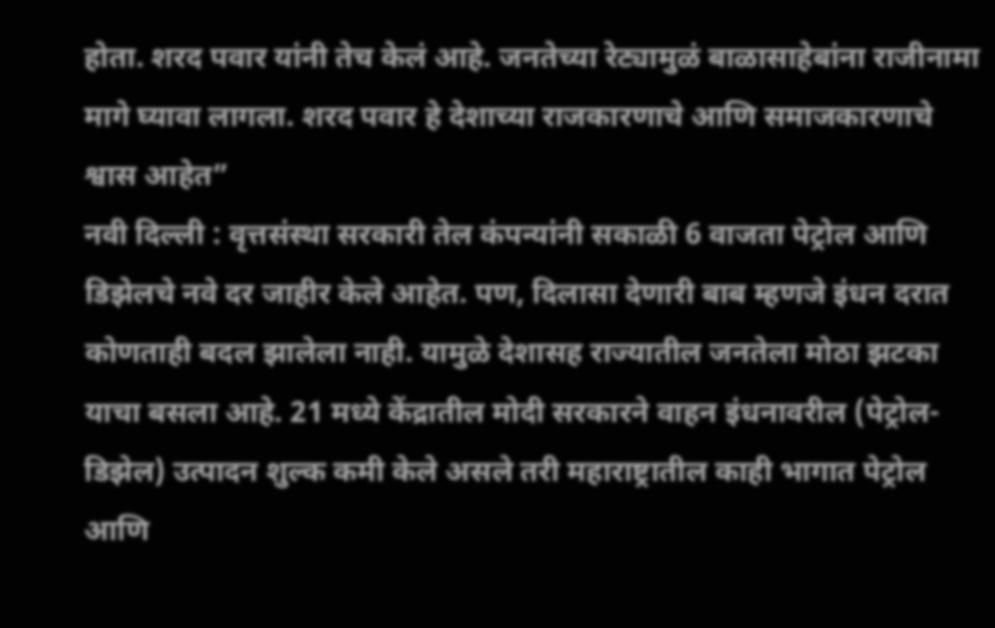होता. शरद पवार यांनी तेच केलं आहे. जनतेच्या रेट्यामुळं बाळासाहेबांना राजीनामा मागे घ्यावा लागला. शरद पवार हे देशाच्या राजकारणाचे आणि समाजकारणाचे श्वास आहेत”
नवी दिल्ली : वृत्तसंस्था सरकारी तेल कंपन्यांनी सकाळी 6 वाजता पेट्रोल आणि डिझेलचे नवे दर जाहीर केले आहेत. पण, दिलासा देणारी बाब म्हणजे इंधन दरात कोणताही बदल झालेला नाही. यामुळे देशासह राज्यातील जनतेला मोठा झटका याचा बसला आहे. 21 मध्ये केंद्रातील मोदी सरकारने वाहन इंधनावरील (पेट्रोल-डिझेल) उत्पादन शुल्क कमी केले असले तरी महाराष्ट्रातील काही भागात पेट्रोल आणि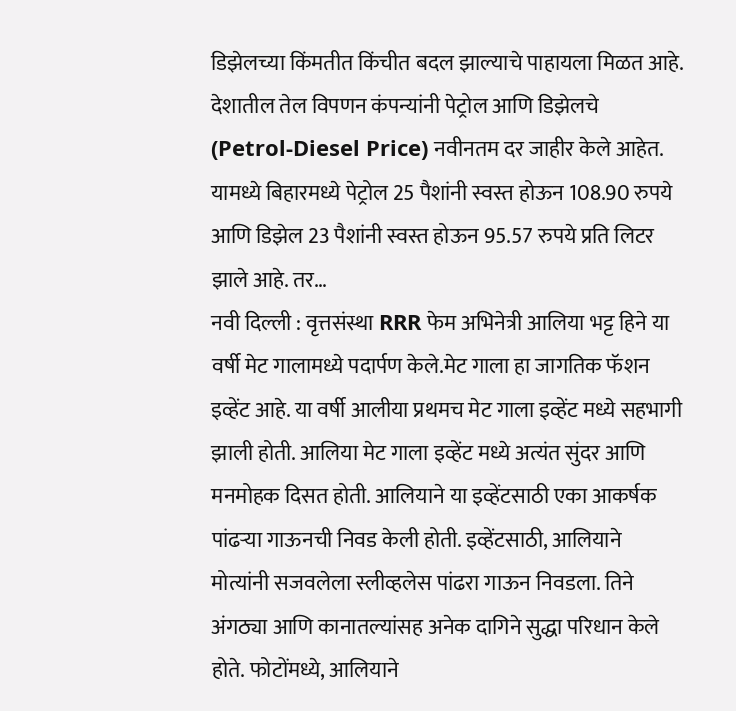डिझेलच्या किंमतीत किंचीत बदल झाल्याचे पाहायला मिळत आहे. देशातील तेल विपणन कंपन्यांनी पेट्रोल आणि डिझेलचे (Petrol-Diesel Price) नवीनतम दर जाहीर केले आहेत. यामध्ये बिहारमध्ये पेट्रोल 25 पैशांनी स्वस्त होऊन 108.90 रुपये आणि डिझेल 23 पैशांनी स्वस्त होऊन 95.57 रुपये प्रति लिटर झाले आहे. तर…
नवी दिल्ली : वृत्तसंस्था RRR फेम अभिनेत्री आलिया भट्ट हिने या वर्षी मेट गालामध्ये पदार्पण केले.मेट गाला हा जागतिक फॅशन इव्हेंट आहे. या वर्षी आलीया प्रथमच मेट गाला इव्हेंट मध्ये सहभागी झाली होती. आलिया मेट गाला इव्हेंट मध्ये अत्यंत सुंदर आणि मनमोहक दिसत होती. आलियाने या इव्हेंटसाठी एका आकर्षक पांढऱ्या गाऊनची निवड केली होती. इव्हेंटसाठी, आलियाने मोत्यांनी सजवलेला स्लीव्हलेस पांढरा गाऊन निवडला. तिने अंगठ्या आणि कानातल्यांसह अनेक दागिने सुद्धा परिधान केले होते. फोटोंमध्ये, आलियाने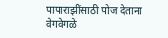पापाराझींसाठी पोज देताना वेगवेगळे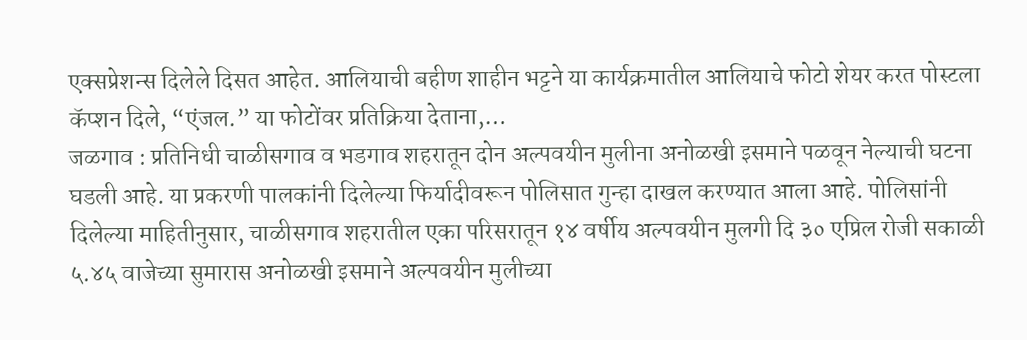एक्सप्रेशन्स दिलेले दिसत आहेत. आलियाची बहीण शाहीन भट्टने या कार्यक्रमातील आलियाचे फोटो शेयर करत पोस्टला कॅप्शन दिले, “एंजल.” या फोटोंवर प्रतिक्रिया देताना,…
जळगाव : प्रतिनिधी चाळीसगाव व भडगाव शहरातून दोन अल्पवयीन मुलीना अनोळखी इसमाने पळवून नेल्याची घटना घडली आहे. या प्रकरणी पालकांनी दिलेल्या फिर्यादीवरून पोलिसात गुन्हा दाखल करण्यात आला आहे. पोलिसांनी दिलेल्या माहितीनुसार, चाळीसगाव शहरातील एका परिसरातून १४ वर्षीय अल्पवयीन मुलगी दि ३० एप्रिल रोजी सकाळी ५.४५ वाजेच्या सुमारास अनोळखी इसमाने अल्पवयीन मुलीच्या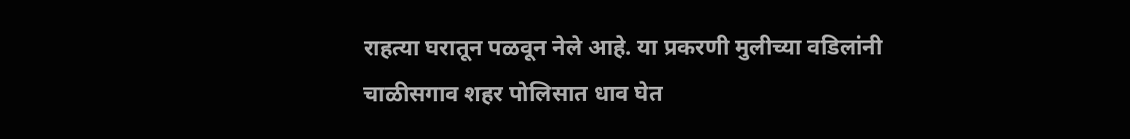राहत्या घरातून पळवून नेले आहे. या प्रकरणी मुलीच्या वडिलांनी चाळीसगाव शहर पोलिसात धाव घेत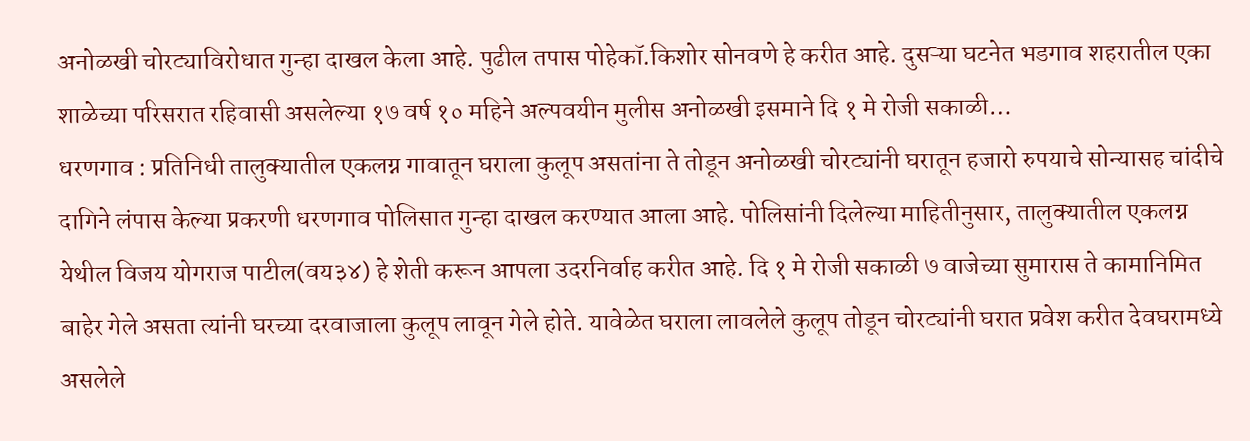अनोळखी चोरट्याविरोधात गुन्हा दाखल केला आहे. पुढील तपास पोहेकॉ.किशोर सोनवणे हे करीत आहे. दुसऱ्या घटनेत भडगाव शहरातील एका शाळेच्या परिसरात रहिवासी असलेल्या १७ वर्ष १० महिने अल्पवयीन मुलीस अनोळखी इसमाने दि १ मे रोजी सकाळी…
धरणगाव : प्रतिनिधी तालुक्यातील एकलग्न गावातून घराला कुलूप असतांना ते तोडून अनोळखी चोरट्यांनी घरातून हजारो रुपयाचे सोन्यासह चांदीचे दागिने लंपास केल्या प्रकरणी धरणगाव पोलिसात गुन्हा दाखल करण्यात आला आहे. पोलिसांनी दिलेल्या माहितीनुसार, तालुक्यातील एकलग्न येथील विजय योगराज पाटील(वय३४) हे शेती करून आपला उदरनिर्वाह करीत आहे. दि १ मे रोजी सकाळी ७ वाजेच्या सुमारास ते कामानिमित बाहेर गेले असता त्यांनी घरच्या दरवाजाला कुलूप लावून गेले होते. यावेळेत घराला लावलेले कुलूप तोडून चोरट्यांनी घरात प्रवेश करीत देवघरामध्ये असलेले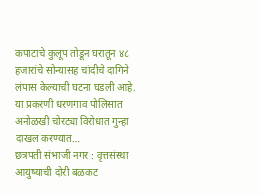कपाटाचे कुलूप तोडून घरातून ४८ हजारांचे सोन्यासह चांदीचे दागिने लंपास केल्याची घटना घडली आहे. या प्रकरणी धरणगाव पोलिसात अनोळखी चोरट्या विरोधात गुन्हा दाखल करण्यात…
छत्रपती संभाजी नगर : वृत्तसंस्था आयुष्याची दोरी बळकट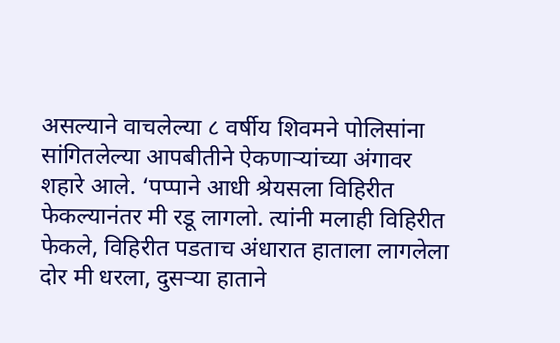असल्याने वाचलेल्या ८ वर्षीय शिवमने पोलिसांना सांगितलेल्या आपबीतीने ऐकणाऱ्यांच्या अंगावर शहारे आले. ‘पप्पाने आधी श्रेयसला विहिरीत फेकल्यानंतर मी रडू लागलो. त्यांनी मलाही विहिरीत फेकले, विहिरीत पडताच अंधारात हाताला लागलेला दोर मी धरला, दुसऱ्या हाताने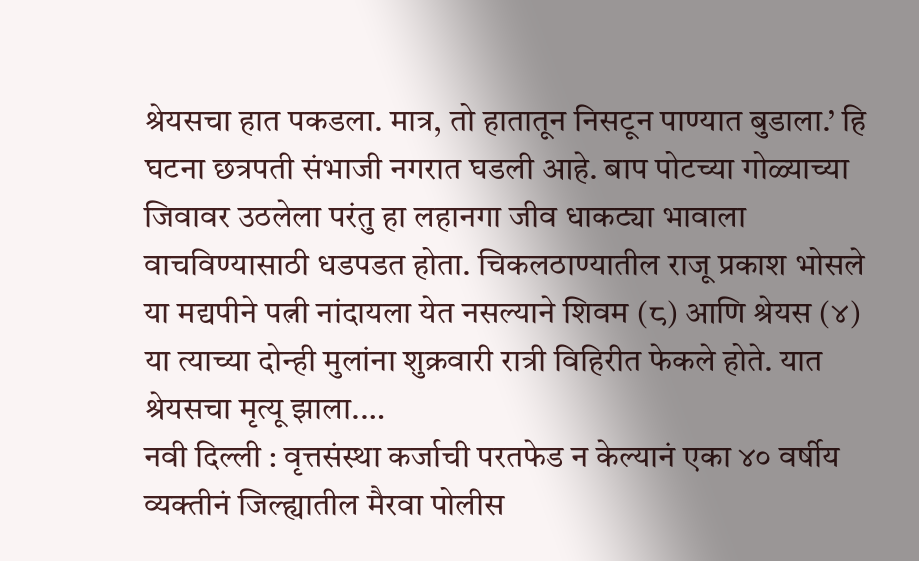श्रेयसचा हात पकडला. मात्र, तो हातातून निसटून पाण्यात बुडाला.’ हि घटना छत्रपती संभाजी नगरात घडली आहे. बाप पोटच्या गोळ्याच्या जिवावर उठलेला परंतु हा लहानगा जीव धाकट्या भावाला वाचविण्यासाठी धडपडत होता. चिकलठाण्यातील राजू प्रकाश भोसले या मद्यपीने पत्नी नांदायला येत नसल्याने शिवम (८) आणि श्रेयस (४) या त्याच्या दोन्ही मुलांना शुक्रवारी रात्री विहिरीत फेकले होते. यात श्रेयसचा मृत्यू झाला.…
नवी दिल्ली : वृत्तसंस्था कर्जाची परतफेड न केल्यानं एका ४० वर्षीय व्यक्तीनं जिल्ह्यातील मैरवा पोलीस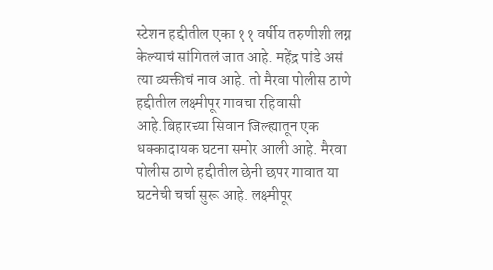स्टेशन हद्दीतील एका ११ वर्षीय तरुणीशी लग्न केल्याचं सांगितलं जात आहे. महेंद्र पांडे असं त्या व्यक्तीचं नाव आहे. तो मैरवा पोलीस ठाणे हद्दीतील लक्ष्मीपूर गावचा रहिवासी आहे.बिहारच्या सिवान जिल्ह्यातून एक धक्कादायक घटना समोर आली आहे. मैरवा पोलीस ठाणे हद्दीतील छेनी छपर गावात या घटनेची चर्चा सुरू आहे. लक्ष्मीपूर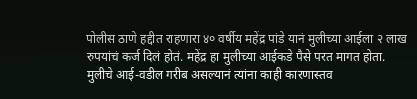पोलीस ठाणे हद्दीत राहणारा ४० वर्षीय महेंद्र पांडे यानं मुलीच्या आईला २ लाख रुपयांचं कर्ज दिलं होतं. महेंद्र हा मुलीच्या आईकडे पैसे परत मागत होता. मुलीचे आई-वडील गरीब असल्यानं त्यांना काही कारणास्तव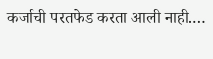कर्जाची परतफेड करता आली नाही.…